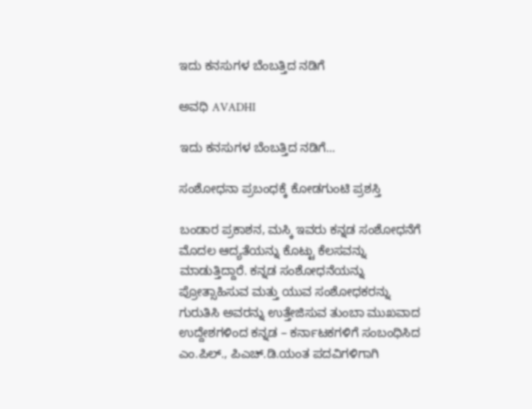ಇದು ಕನಸುಗಳ ಬೆಂಬತ್ತಿದ ನಡಿಗೆ‍

ಅವಧಿ AVADHI

ಇದು ಕನಸುಗಳ ಬೆಂಬತ್ತಿದ ನಡಿಗೆ...

ಸಂಶೋಧನಾ ಪ್ರಬಂಧಕ್ಕೆ ಕೋಡಗುಂಟಿ ಪ್ರಶಸ್ತಿ

ಬಂಡಾರ ಪ್ರಕಾಶನ, ಮಸ್ಕಿ ಇವರು ಕನ್ನಡ ಸಂಶೋಧನೆಗೆ ಮೊದಲ ಆದ್ಯತೆಯನ್ನು ಕೊಟ್ಟು ಕೆಲಸವನ್ನು ಮಾಡುತ್ತಿದ್ದಾರೆ. ಕನ್ನಡ ಸಂಶೋಧನೆಯನ್ನು ಪ್ರೋತ್ಸಾಹಿಸುವ ಮತ್ತು ಯುವ ಸಂಶೋಧಕರನ್ನು ಗುರುತಿಸಿ ಅವರನ್ನು ಉತ್ತೇಜಿಸುವ ತುಂಬಾ ಮುಖವಾದ ಉದ್ದೇಶಗಳಿಂದ ಕನ್ನಡ – ಕರ್ನಾಟಕಗಳಿಗೆ ಸಂಬಂಧಿಸಿದ ಎಂ.ಪಿಲ್., ಪಿಎಚ್.ಡಿ.ಯಂತ ಪದವಿಗಳಿಗಾಗಿ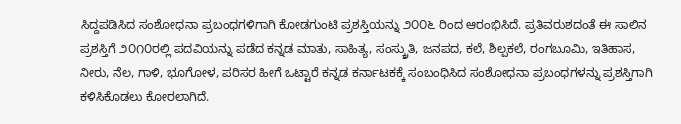ಸಿದ್ದಪಡಿಸಿದ ಸಂಶೋಧನಾ ಪ್ರಬಂಧಗಳಿಗಾಗಿ ಕೋಡಗುಂಟಿ ಪ್ರಶಸ್ತಿಯನ್ನು ೨೦೦೬ ರಿಂದ ಆರಂಭಿಸಿದೆ. ಪ್ರತಿವರುಶದಂತೆ ಈ ಸಾಲಿನ ಪ್ರಶಸ್ತಿಗೆ ೨೦೧೦ರಲ್ಲಿ ಪದವಿಯನ್ನು ಪಡೆದ ಕನ್ನಡ ಮಾತು, ಸಾಹಿತ್ಯ, ಸಂಸ್ಕ್ರುತಿ, ಜನಪದ, ಕಲೆ, ಶಿಲ್ಪಕಲೆ, ರಂಗಬೂಮಿ, ಇತಿಹಾಸ, ನೀರು, ನೆಲ, ಗಾಳಿ, ಭೂಗೋಳ, ಪರಿಸರ ಹೀಗೆ ಒಟ್ಟಾರೆ ಕನ್ನಡ ಕರ್ನಾಟಕಕ್ಕೆ ಸಂಬಂಧಿಸಿದ ಸಂಶೋಧನಾ ಪ್ರಬಂಧಗಳನ್ನು ಪ್ರಶಸ್ತಿಗಾಗಿ ಕಳಿಸಿಕೊಡಲು ಕೋರಲಾಗಿದೆ.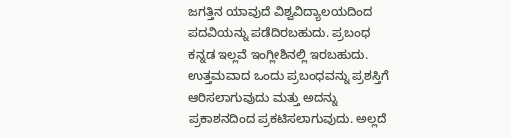ಜಗತ್ತಿನ ಯಾವುದೆ ವಿಶ್ವವಿದ್ಯಾಲಯದಿಂದ ಪದವಿಯನ್ನು ಪಡೆದಿರಬಹುದು. ಪ್ರಬಂಧ ಕನ್ನಡ ಇಲ್ಲವೆ ಇಂಗ್ಲೀಶಿನಲ್ಲಿ ಇರಬಹುದು. ಉತ್ತಮವಾದ ಒಂದು ಪ್ರಬಂಧವನ್ನು ಪ್ರಶಸ್ತಿಗೆ ಆರಿಸಲಾಗುವುದು ಮತ್ತು ಅದನ್ನು ಪ್ರಕಾಶನದಿಂದ ಪ್ರಕಟಿಸಲಾಗುವುದು. ಅಲ್ಲದೆ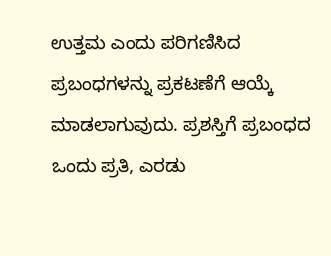ಉತ್ತಮ ಎಂದು ಪರಿಗಣಿಸಿದ ಪ್ರಬಂಧಗಳನ್ನು ಪ್ರಕಟಣೆಗೆ ಆಯ್ಕೆ ಮಾಡಲಾಗುವುದು. ಪ್ರಶಸ್ತಿಗೆ ಪ್ರಬಂಧದ ಒಂದು ಪ್ರತಿ, ಎರಡು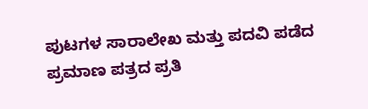ಪುಟಗಳ ಸಾರಾಲೇಖ ಮತ್ತು ಪದವಿ ಪಡೆದ ಪ್ರಮಾಣ ಪತ್ರದ ಪ್ರತಿ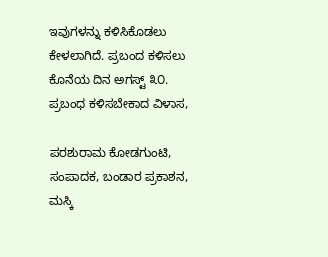ಇವುಗಳನ್ನು ಕಳಿಸಿಕೊಡಲು ಕೇಳಲಾಗಿದೆ. ಪ್ರಬಂದ ಕಳಿಸಲು ಕೊನೆಯ ದಿನ ಅಗಸ್ಟ್ ೩೦. ಪ್ರಬಂಧ ಕಳಿಸಬೇಕಾದ ವಿಳಾಸ,

ಪರಶುರಾಮ ಕೋಡಗುಂಟಿ, ಸಂಪಾದಕ, ಬಂಡಾರ ಪ್ರಕಾಶನ, ಮಸ್ಕಿ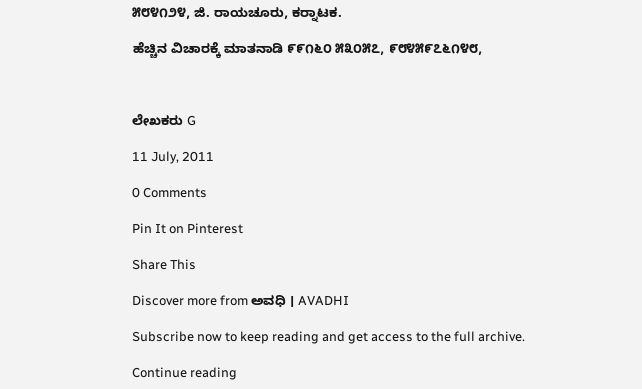೫೮೪೧೨೪, ಜಿ. ರಾಯಚೂರು, ಕರ್‍ನಾಟಕ.

ಹೆಚ್ಚಿನ ವಿಚಾರಕ್ಕೆ ಮಾತನಾಡಿ ೯೯೧೬೦ ೫೩೦೫೭, ೯೮೪೫೯೭೬೧೪೮,



ಲೇಖಕರು G

11 July, 2011

0 Comments

Pin It on Pinterest

Share This

Discover more from ಅವಧಿ । AVADHI

Subscribe now to keep reading and get access to the full archive.

Continue reading